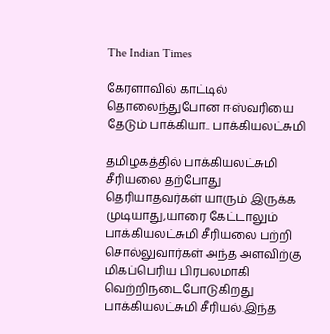The Indian Times

கேரளாவில் காட்டில் தொலைந்துபோன ஈஸ்வரியை தேடும் பாக்கியா.. பாக்கியலட்சுமி

தமிழகத்தில் பாக்கியலட்சுமி சீரியலை தற்போது தெரியாதவர்கள் யாரும் இருக்க முடியாது,யாரை கேட்டாலும் பாக்கியலட்சுமி சீரியலை பற்றி சொல்லுவார்கள் அந்த அளவிற்கு மிகப்பெரிய பிரபலமாகி வெற்றிநடைபோடுகிறது பாக்கியலட்சுமி சீரியல்.இந்த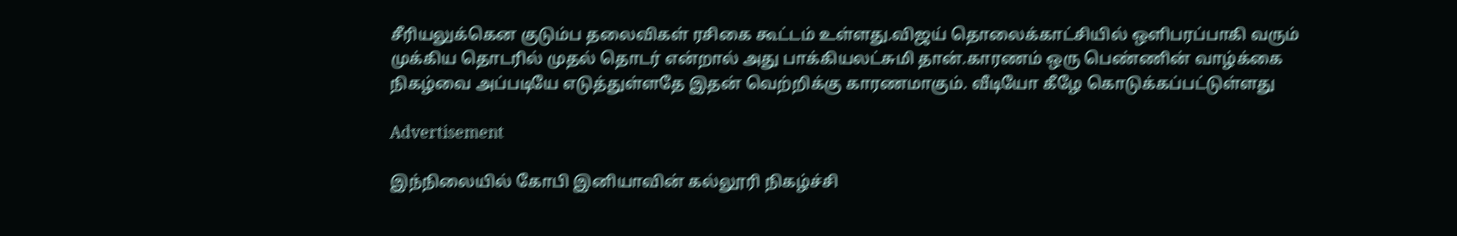சீரியலுக்கென குடும்ப தலைவிகள் ரசிகை கூட்டம் உள்ளது.விஜய் தொலைக்காட்சியில் ஒளிபரப்பாகி வரும் முக்கிய தொடரில் முதல் தொடர் என்றால் அது பாக்கியலட்சுமி தான்.காரணம் ஒரு பெண்ணின் வாழ்க்கை நிகழ்வை அப்படியே எடுத்துள்ளதே இதன் வெற்றிக்கு காரணமாகும். வீடியோ கீழே கொடுக்கப்பட்டுள்ளது

Advertisement

இந்நிலையில் கோபி இனியாவின் கல்லூரி நிகழ்ச்சி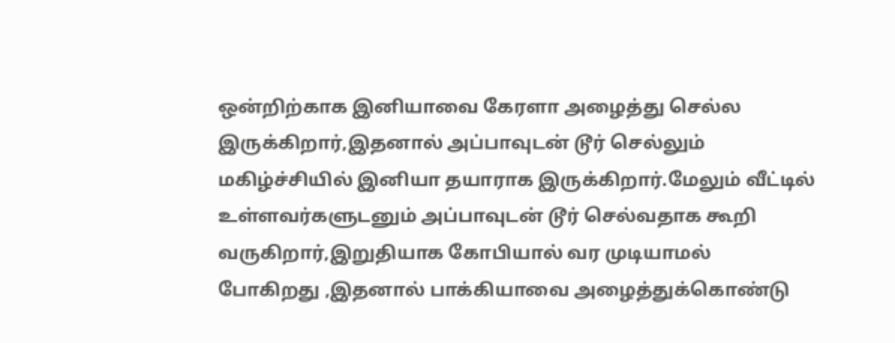ஒன்றிற்காக இனியாவை கேரளா அழைத்து செல்ல இருக்கிறார்,இதனால் அப்பாவுடன் டூர் செல்லும் மகிழ்ச்சியில் இனியா தயாராக இருக்கிறார்.மேலும் வீட்டில் உள்ளவர்களுடனும் அப்பாவுடன் டூர் செல்வதாக கூறி வருகிறார்,இறுதியாக கோபியால் வர முடியாமல் போகிறது ,இதனால் பாக்கியாவை அழைத்துக்கொண்டு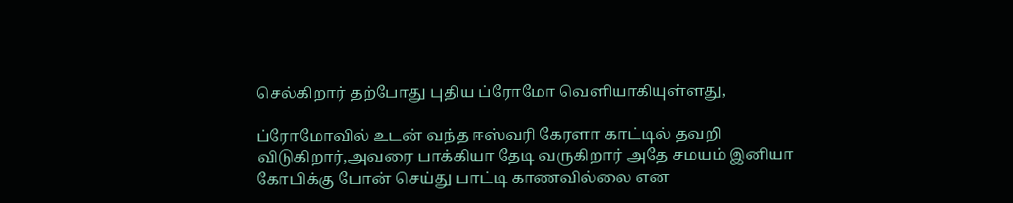செல்கிறார் தற்போது புதிய ப்ரோமோ வெளியாகியுள்ளது,

ப்ரோமோவில் உடன் வந்த ஈஸ்வரி கேரளா காட்டில் தவறி விடுகிறார்,அவரை பாக்கியா தேடி வருகிறார் அதே சமயம் இனியா கோபிக்கு போன் செய்து பாட்டி காணவில்லை என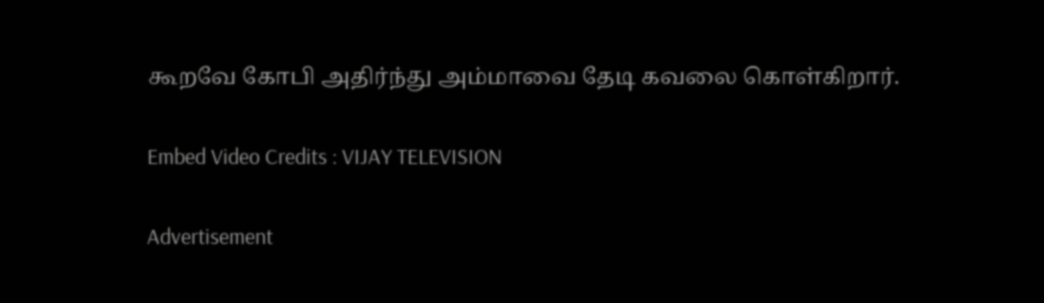கூறவே கோபி அதிர்ந்து அம்மாவை தேடி கவலை கொள்கிறார்.

Embed Video Credits : VIJAY TELEVISION

Advertisement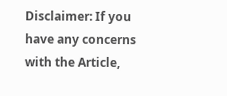Disclaimer: If you have any concerns with the Article,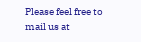Please feel free to mail us at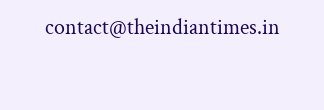contact@theindiantimes.in